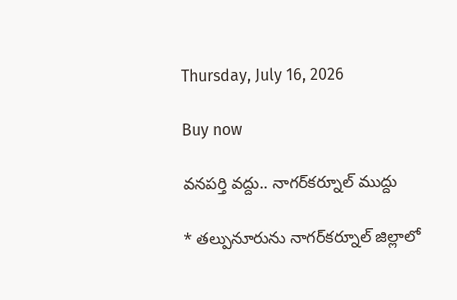Thursday, July 16, 2026

Buy now

వనపర్తి వద్దు.. నాగర్‌కర్నూల్ ముద్దు

* తల్పునూరును నాగర్‌కర్నూల్ జిల్లాలో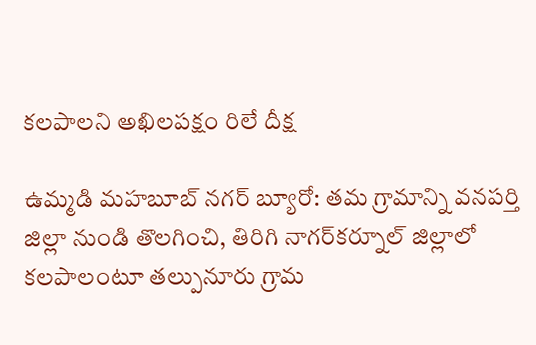కలపాలని అఖిలపక్షం రిలే దీక్ష

ఉమ్మడి మహబూబ్ నగర్ బ్యూరో: తమ గ్రామాన్ని వనపర్తి జిల్లా నుండి తొలగించి, తిరిగి నాగర్‌కర్నూల్ జిల్లాలో కలపాలంటూ తల్పునూరు గ్రామ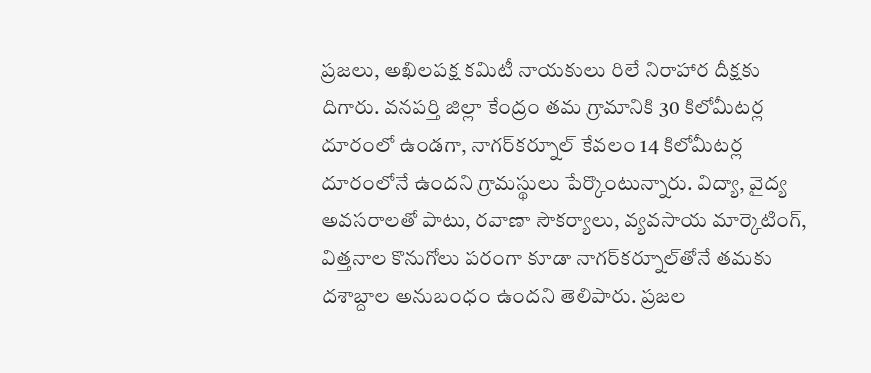ప్రజలు, అఖిలపక్ష కమిటీ నాయకులు రిలే నిరాహార దీక్షకు దిగారు. వనపర్తి జిల్లా కేంద్రం తమ గ్రామానికి 30 కిలోమీటర్ల దూరంలో ఉండగా, నాగర్‌కర్నూల్ కేవలం 14 కిలోమీటర్ల దూరంలోనే ఉందని గ్రామస్థులు పేర్కొంటున్నారు. విద్యా, వైద్య అవసరాలతో పాటు, రవాణా సౌకర్యాలు, వ్యవసాయ మార్కెటింగ్, విత్తనాల కొనుగోలు పరంగా కూడా నాగర్‌కర్నూల్‌తోనే తమకు దశాబ్దాల అనుబంధం ఉందని తెలిపారు. ప్రజల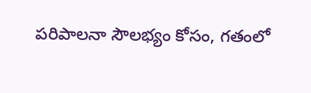పరిపాలనా సౌలభ్యం కోసం, గతంలో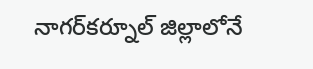నాగర్‌కర్నూల్ జిల్లాలోనే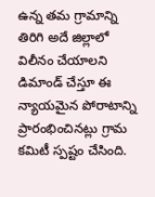ఉన్న తమ గ్రామాన్ని తిరిగి అదే జిల్లాలో విలీనం చేయాలని డిమాండ్ చేస్తూ ఈ న్యాయమైన పోరాటాన్ని ప్రారంభించినట్లు గ్రామ కమిటీ స్పష్టం చేసింది.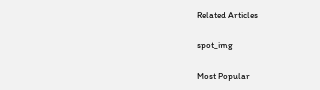Related Articles

spot_img

Most Popular